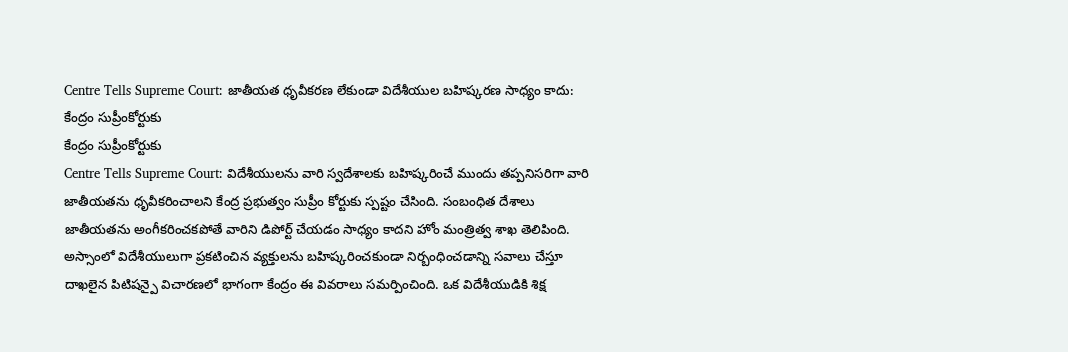Centre Tells Supreme Court: జాతీయత ధృవీకరణ లేకుండా విదేశీయుల బహిష్కరణ సాధ్యం కాదు: కేంద్రం సుప్రీంకోర్టుకు
కేంద్రం సుప్రీంకోర్టుకు
Centre Tells Supreme Court: విదేశీయులను వారి స్వదేశాలకు బహిష్కరించే ముందు తప్పనిసరిగా వారి జాతీయతను ధృవీకరించాలని కేంద్ర ప్రభుత్వం సుప్రీం కోర్టుకు స్పష్టం చేసింది. సంబంధిత దేశాలు జాతీయతను అంగీకరించకపోతే వారిని డిపోర్ట్ చేయడం సాధ్యం కాదని హోం మంత్రిత్వ శాఖ తెలిపింది.
అస్సాంలో విదేశీయులుగా ప్రకటించిన వ్యక్తులను బహిష్కరించకుండా నిర్బంధించడాన్ని సవాలు చేస్తూ దాఖలైన పిటిషన్పై విచారణలో భాగంగా కేంద్రం ఈ వివరాలు సమర్పించింది. ఒక విదేశీయుడికి శిక్ష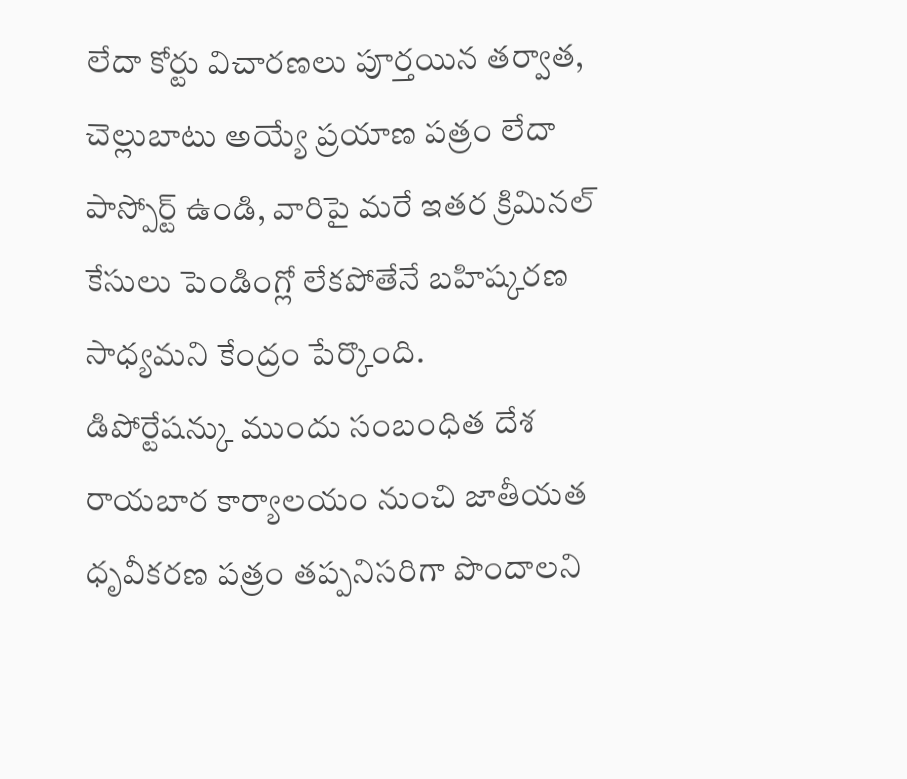లేదా కోర్టు విచారణలు పూర్తయిన తర్వాత, చెల్లుబాటు అయ్యే ప్రయాణ పత్రం లేదా పాస్పోర్ట్ ఉండి, వారిపై మరే ఇతర క్రిమినల్ కేసులు పెండింగ్లో లేకపోతేనే బహిష్కరణ సాధ్యమని కేంద్రం పేర్కొంది.
డిపోర్టేషన్కు ముందు సంబంధిత దేశ రాయబార కార్యాలయం నుంచి జాతీయత ధృవీకరణ పత్రం తప్పనిసరిగా పొందాలని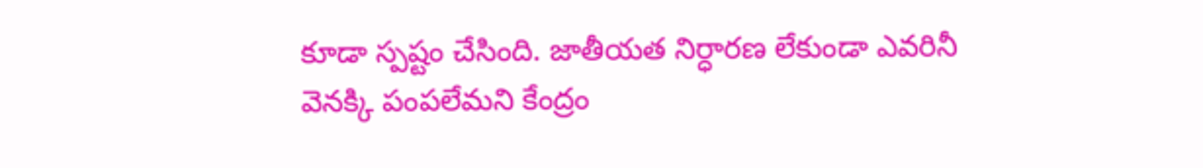కూడా స్పష్టం చేసింది. జాతీయత నిర్ధారణ లేకుండా ఎవరినీ వెనక్కి పంపలేమని కేంద్రం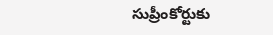సుప్రీంకోర్టుకు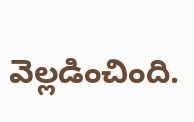వెల్లడించింది.